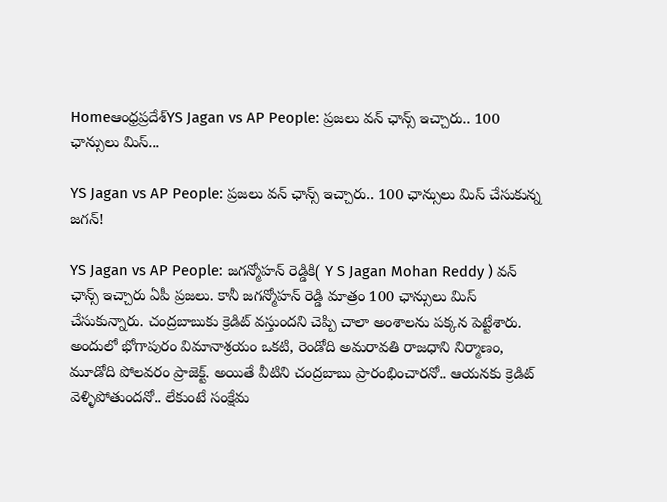Homeఆంధ్రప్రదేశ్‌YS Jagan vs AP People: ప్రజలు వన్ ఛాన్స్ ఇచ్చారు.. 100 ఛాన్సులు మిస్...

YS Jagan vs AP People: ప్రజలు వన్ ఛాన్స్ ఇచ్చారు.. 100 ఛాన్సులు మిస్ చేసుకున్న జగన్!

YS Jagan vs AP People: జగన్మోహన్ రెడ్డికి( Y S Jagan Mohan Reddy ) వన్ ఛాన్స్ ఇచ్చారు ఏపీ ప్రజలు. కానీ జగన్మోహన్ రెడ్డి మాత్రం 100 ఛాన్సులు మిస్ చేసుకున్నారు. చంద్రబాబుకు క్రెడిట్ వస్తుందని చెప్పి చాలా అంశాలను పక్కన పెట్టేశారు. అందులో భోగాపురం విమానాశ్రయం ఒకటి, రెండోది అమరావతి రాజధాని నిర్మాణం, మూడోది పోలవరం ప్రాజెక్ట్. అయితే వీటిని చంద్రబాబు ప్రారంభించారనో.. ఆయనకు క్రెడిట్ వెళ్ళిపోతుందనో.. లేకుంటే సంక్షేమ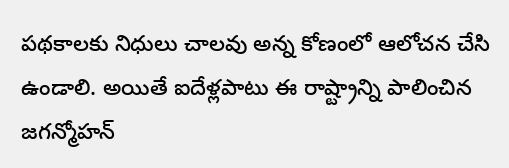పథకాలకు నిధులు చాలవు అన్న కోణంలో ఆలోచన చేసి ఉండాలి. అయితే ఐదేళ్లపాటు ఈ రాష్ట్రాన్ని పాలించిన జగన్మోహన్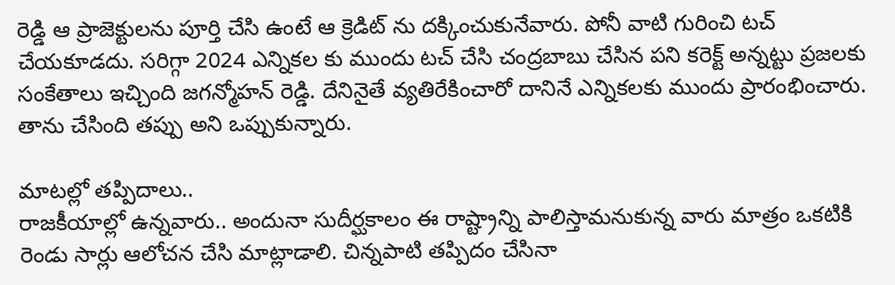రెడ్డి ఆ ప్రాజెక్టులను పూర్తి చేసి ఉంటే ఆ క్రెడిట్ ను దక్కించుకునేవారు. పోనీ వాటి గురించి టచ్ చేయకూడదు. సరిగ్గా 2024 ఎన్నికల కు ముందు టచ్ చేసి చంద్రబాబు చేసిన పని కరెక్ట్ అన్నట్టు ప్రజలకు సంకేతాలు ఇచ్చింది జగన్మోహన్ రెడ్డి. దేనినైతే వ్యతిరేకించారో దానినే ఎన్నికలకు ముందు ప్రారంభించారు. తాను చేసింది తప్పు అని ఒప్పుకున్నారు.

మాటల్లో తప్పిదాలు..
రాజకీయాల్లో ఉన్నవారు.. అందునా సుదీర్ఘకాలం ఈ రాష్ట్రాన్ని పాలిస్తామనుకున్న వారు మాత్రం ఒకటికి రెండు సార్లు ఆలోచన చేసి మాట్లాడాలి. చిన్నపాటి తప్పిదం చేసినా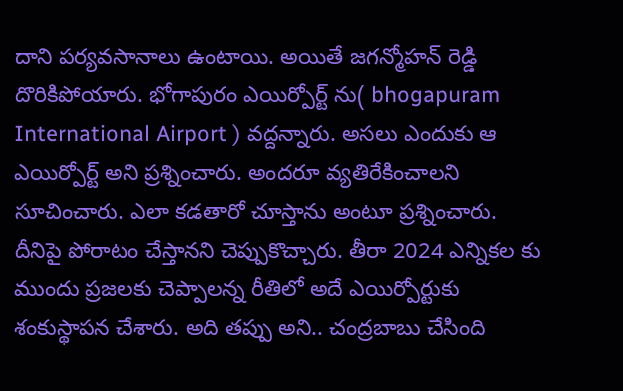దాని పర్యవసానాలు ఉంటాయి. అయితే జగన్మోహన్ రెడ్డి దొరికిపోయారు. భోగాపురం ఎయిర్పోర్ట్ ను( bhogapuram International Airport ) వద్దన్నారు. అసలు ఎందుకు ఆ ఎయిర్పోర్ట్ అని ప్రశ్నించారు. అందరూ వ్యతిరేకించాలని సూచించారు. ఎలా కడతారో చూస్తాను అంటూ ప్రశ్నించారు. దీనిపై పోరాటం చేస్తానని చెప్పుకొచ్చారు. తీరా 2024 ఎన్నికల కు ముందు ప్రజలకు చెప్పాలన్న రీతిలో అదే ఎయిర్పోర్టుకు శంకుస్థాపన చేశారు. అది తప్పు అని.. చంద్రబాబు చేసింది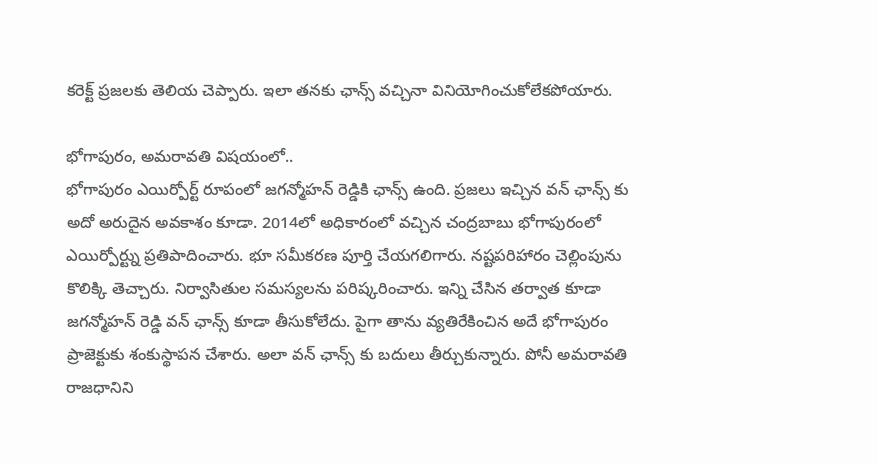కరెక్ట్ ప్రజలకు తెలియ చెప్పారు. ఇలా తనకు ఛాన్స్ వచ్చినా వినియోగించుకోలేకపోయారు.

భోగాపురం, అమరావతి విషయంలో..
భోగాపురం ఎయిర్పోర్ట్ రూపంలో జగన్మోహన్ రెడ్డికి ఛాన్స్ ఉంది. ప్రజలు ఇచ్చిన వన్ ఛాన్స్ కు అదో అరుదైన అవకాశం కూడా. 2014లో అధికారంలో వచ్చిన చంద్రబాబు భోగాపురంలో ఎయిర్పోర్ట్ను ప్రతిపాదించారు. భూ సమీకరణ పూర్తి చేయగలిగారు. నష్టపరిహారం చెల్లింపును కొలిక్కి తెచ్చారు. నిర్వాసితుల సమస్యలను పరిష్కరించారు. ఇన్ని చేసిన తర్వాత కూడా జగన్మోహన్ రెడ్డి వన్ ఛాన్స్ కూడా తీసుకోలేదు. పైగా తాను వ్యతిరేకించిన అదే భోగాపురం ప్రాజెక్టుకు శంకుస్థాపన చేశారు. అలా వన్ ఛాన్స్ కు బదులు తీర్చుకున్నారు. పోనీ అమరావతి రాజధానిని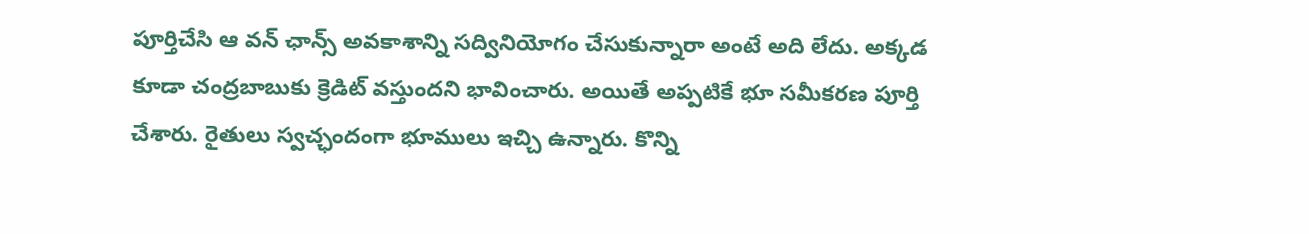పూర్తిచేసి ఆ వన్ ఛాన్స్ అవకాశాన్ని సద్వినియోగం చేసుకున్నారా అంటే అది లేదు. అక్కడ కూడా చంద్రబాబుకు క్రెడిట్ వస్తుందని భావించారు. అయితే అప్పటికే భూ సమీకరణ పూర్తి చేశారు. రైతులు స్వచ్ఛందంగా భూములు ఇచ్చి ఉన్నారు. కొన్ని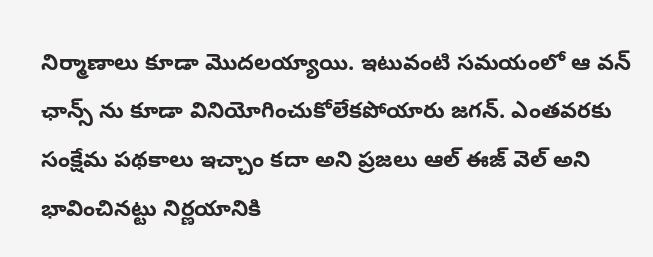నిర్మాణాలు కూడా మొదలయ్యాయి. ఇటువంటి సమయంలో ఆ వన్ ఛాన్స్ ను కూడా వినియోగించుకోలేకపోయారు జగన్. ఎంతవరకు సంక్షేమ పథకాలు ఇచ్చాం కదా అని ప్రజలు ఆల్ ఈజ్ వెల్ అని భావించినట్టు నిర్ణయానికి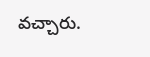వచ్చారు.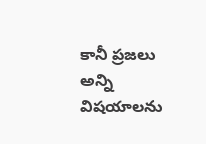కానీ ప్రజలు అన్ని విషయాలను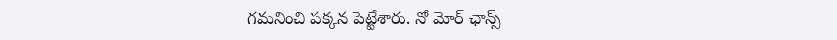గమనించి పక్కన పెట్టేశారు. నో మోర్ ఛాన్స్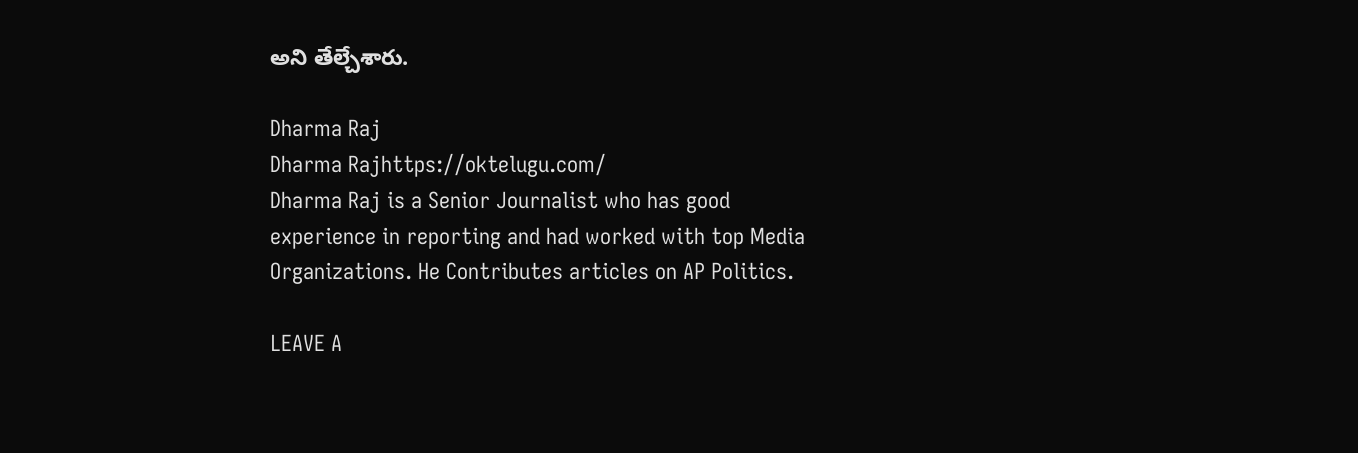అని తేల్చేశారు.

Dharma Raj
Dharma Rajhttps://oktelugu.com/
Dharma Raj is a Senior Journalist who has good experience in reporting and had worked with top Media Organizations. He Contributes articles on AP Politics.

LEAVE A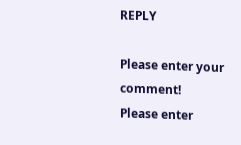REPLY

Please enter your comment!
Please enter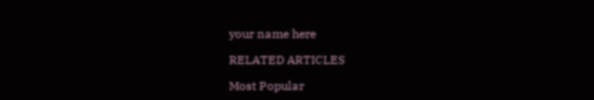your name here

RELATED ARTICLES

Most Popular